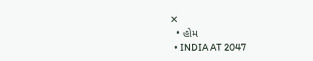✕
  • હોમ
  • INDIA AT 2047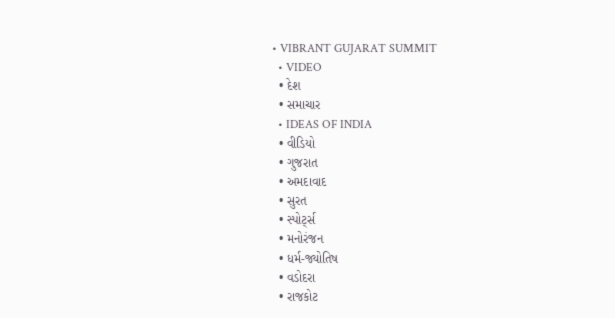• VIBRANT GUJARAT SUMMIT
  • VIDEO
  • દેશ
  • સમાચાર
  • IDEAS OF INDIA
  • વીડિયો
  • ગુજરાત
  • અમદાવાદ
  • સુરત
  • સ્પોર્ટ્સ
  • મનોરંજન
  • ધર્મ-જ્યોતિષ
  • વડોદરા
  • રાજકોટ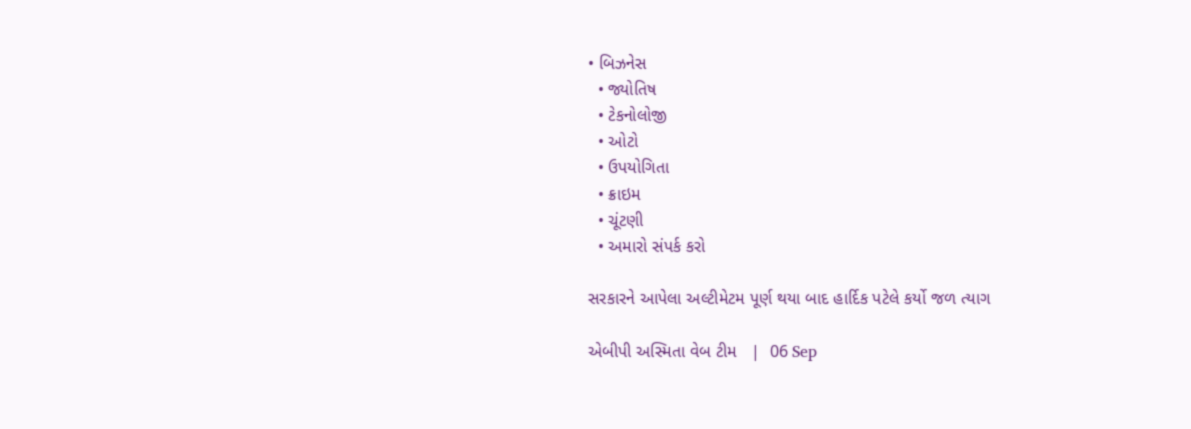• બિઝનેસ
  • જ્યોતિષ
  • ટેકનોલોજી
  • ઓટો
  • ઉપયોગિતા
  • ક્રાઇમ
  • ચૂંટણી
  • અમારો સંપર્ક કરો

સરકારને આપેલા અલ્ટીમેટમ પૂર્ણ થયા બાદ હાર્દિક પટેલે કર્યો જળ ત્યાગ

એબીપી અસ્મિતા વેબ ટીમ   |  06 Sep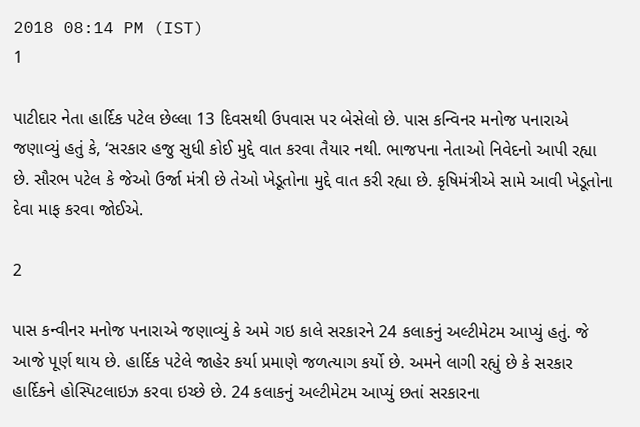2018 08:14 PM (IST)
1

પાટીદાર નેતા હાર્દિક પટેલ છેલ્લા 13 દિવસથી ઉપવાસ પર બેસેલો છે. પાસ કન્વિનર મનોજ પનારાએ જણાવ્યું હતું કે, ‘સરકાર હજુ સુધી કોઈ મુદ્દે વાત કરવા તૈયાર નથી. ભાજપના નેતાઓ નિવેદનો આપી રહ્યા છે. સૌરભ પટેલ કે જેઓ ઉર્જા મંત્રી છે તેઓ ખેડૂતોના મુદ્દે વાત કરી રહ્યા છે. કૃષિમંત્રીએ સામે આવી ખેડૂતોના દેવા માફ કરવા જોઈએ.

2

પાસ કન્વીનર મનોજ પનારાએ જણાવ્યું કે અમે ગઇ કાલે સરકારને 24 કલાકનું અલ્ટીમેટમ આપ્યું હતું. જે આજે પૂર્ણ થાય છે. હાર્દિક પટેલે જાહેર કર્યા પ્રમાણે જળત્યાગ કર્યો છે. અમને લાગી રહ્યું છે કે સરકાર હાર્દિકને હોસ્પિટલાઇઝ કરવા ઇચ્છે છે. 24 કલાકનું અલ્ટીમેટમ આપ્યું છતાં સરકારના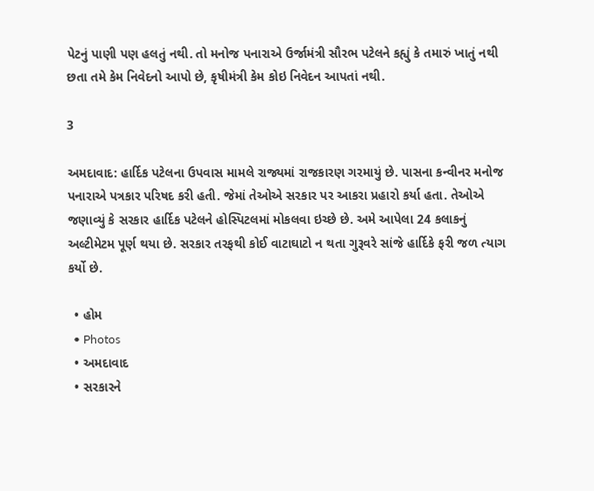પેટનું પાણી પણ હલતું નથી. તો મનોજ પનારાએ ઉર્જામંત્રી સૌરભ પટેલને કહ્યું કે તમારું ખાતું નથી છતા તમે કેમ નિવેદનો આપો છે, કૃષીમંત્રી કેમ કોઇ નિવેદન આપતાં નથી.

3

અમદાવાદ: હાર્દિક પટેલના ઉપવાસ મામલે રાજ્યમાં રાજકારણ ગરમાયું છે. પાસના કન્વીનર મનોજ પનારાએ પત્રકાર પરિષદ કરી હતી. જેમાં તેઓએ સરકાર પર આકરા પ્રહારો કર્યા હતા. તેઓએ જણાવ્યું કે સરકાર હાર્દિક પટેલને હોસ્પિટલમાં મોકલવા ઇચ્છે છે. અમે આપેલા 24 કલાકનું અલ્ટીમેટમ પૂર્ણ થયા છે. સરકાર તરફથી કોઈ વાટાઘાટો ન થતા ગુરૂવરે સાંજે હાર્દિકે ફરી જળ ત્યાગ કર્યો છે.

  • હોમ
  • Photos
  • અમદાવાદ
  • સરકારને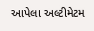આપેલા અલ્ટીમેટમ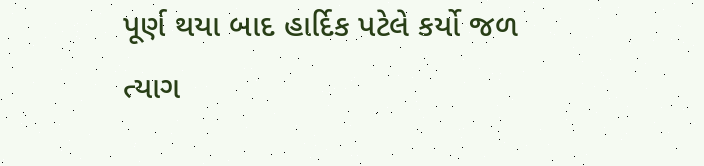પૂર્ણ થયા બાદ હાર્દિક પટેલે કર્યો જળ ત્યાગ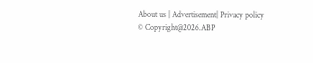About us | Advertisement| Privacy policy
© Copyright@2026.ABP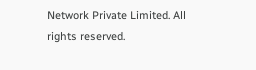Network Private Limited. All rights reserved.